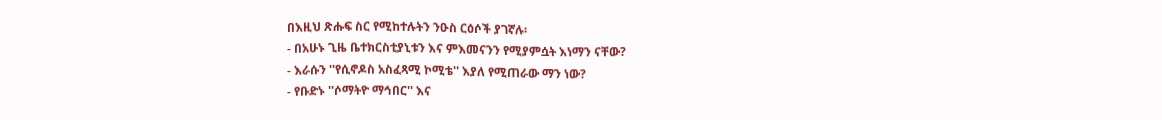በእዚህ ጽሑፍ ስር የሚከተሉትን ንዑስ ርዕሶች ያገኛሉ፡
- በአሁኑ ጊዜ ቤተክርስቲያኒቱን እና ምእመናንን የሚያምሷት እነማን ናቸው?
- እራሱን ''የሲኖዶስ አስፈጻሚ ኮሚቴ'' እያለ የሚጠራው ማን ነው?
- የቡድኑ ''ሶማትዮ ማኅበር'' እና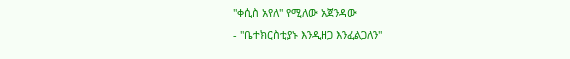''ቀሲስ አየለ'' የሚለው አጀንዳው
- ''ቤተክርስቲያኑ እንዲዘጋ እንፈልጋለን''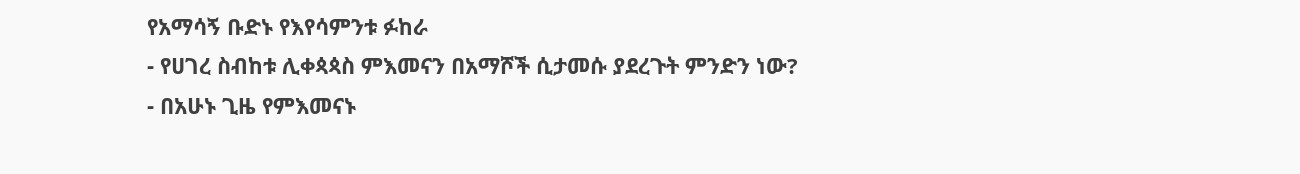የአማሳኝ ቡድኑ የእየሳምንቱ ፉከራ
- የሀገረ ስብከቱ ሊቀጳጳስ ምእመናን በአማሾች ሲታመሱ ያደረጉት ምንድን ነው?
- በአሁኑ ጊዜ የምእመናኑ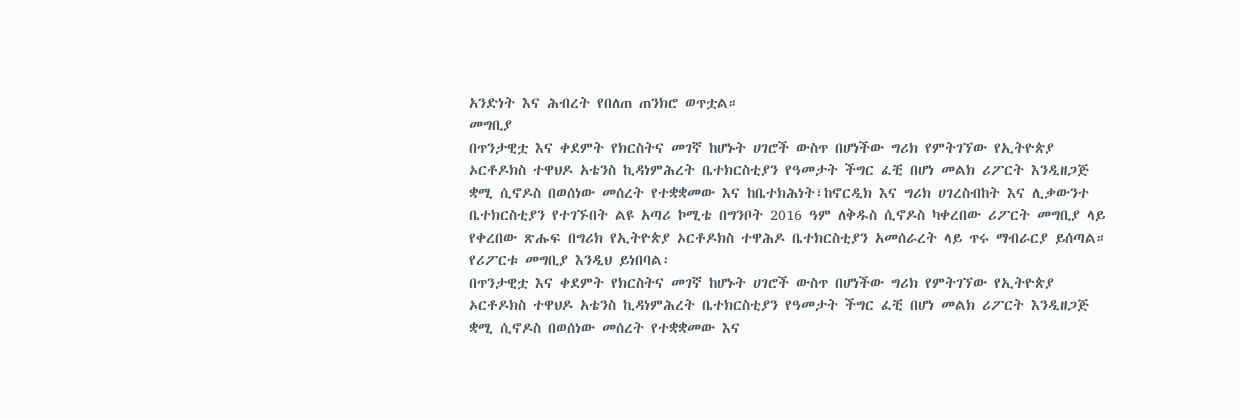አንድነት እና ሕብረት የበለጠ ጠንክሮ ወጥቷል።
መግቢያ
በጥንታዊቷ እና ቀደምት የክርስትና መገኛ ከሆኑት ሀገሮች ውስጥ በሆነችው ግሪክ የምትገኘው የኢትዮጵያ ኦርቶዶክስ ተዋህዶ አቴንስ ኪዳነምሕረት ቤተክርስቲያን የዓመታት ችግር ፈቺ በሆነ መልክ ሪፖርት እንዲዘጋጅ ቋሚ ሲኖዶስ በወሰነው መሰረት የተቋቋመው እና ከቤተክሕነት፣ከኖርዲክ እና ግሪክ ሀገረስብከት እና ሊቃውንተ ቤተክርስቲያን የተገኙበት ልዩ አጣሪ ኮሚቴ በግንቦት 2016 ዓም ለቅዱስ ሲኖዶስ ካቀረበው ሪፖርት መግቢያ ላይ የቀረበው ጽሑፍ በግሪክ የኢትዮጵያ ኦርቶዶክስ ተዋሕዶ ቤተክርስቲያን አመሰራረት ላይ ጥሩ ማብራርያ ይሰጣል። የሪፖርቱ መግቢያ እንዲህ ይነበባል፡
በጥንታዊቷ እና ቀደምት የክርስትና መገኛ ከሆኑት ሀገሮች ውስጥ በሆነችው ግሪክ የምትገኘው የኢትዮጵያ ኦርቶዶክስ ተዋህዶ አቴንስ ኪዳነምሕረት ቤተክርስቲያን የዓመታት ችግር ፈቺ በሆነ መልክ ሪፖርት እንዲዘጋጅ ቋሚ ሲኖዶስ በወሰነው መሰረት የተቋቋመው እና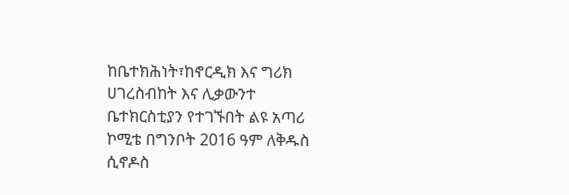ከቤተክሕነት፣ከኖርዲክ እና ግሪክ ሀገረስብከት እና ሊቃውንተ ቤተክርስቲያን የተገኙበት ልዩ አጣሪ ኮሚቴ በግንቦት 2016 ዓም ለቅዱስ ሲኖዶስ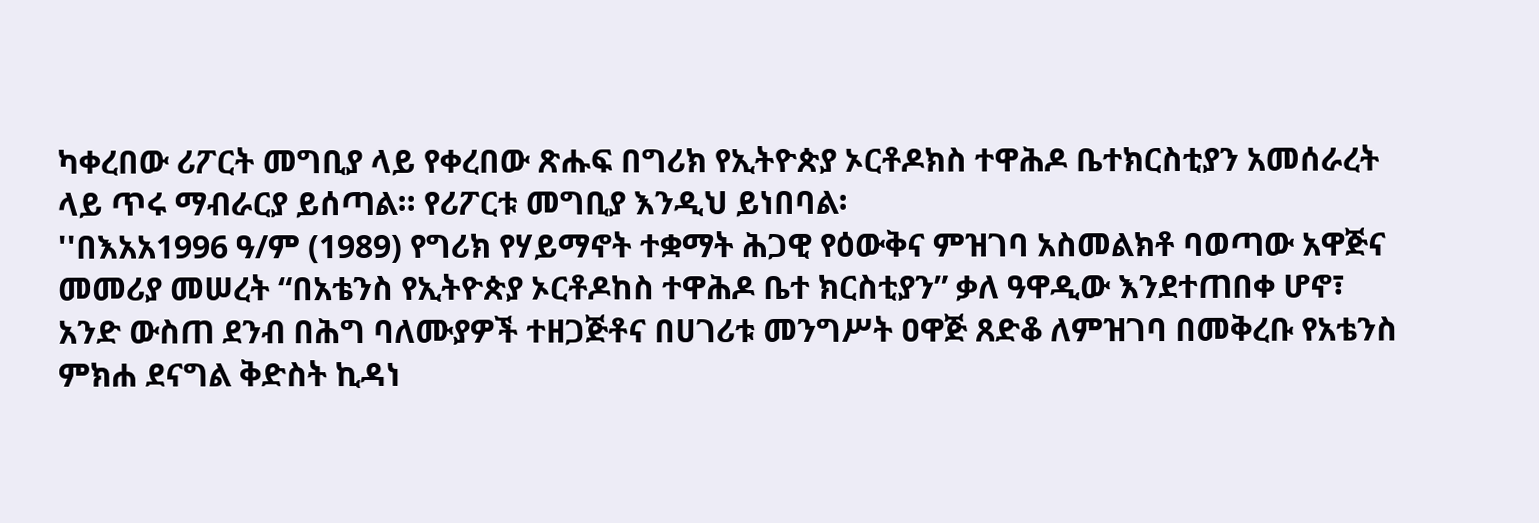ካቀረበው ሪፖርት መግቢያ ላይ የቀረበው ጽሑፍ በግሪክ የኢትዮጵያ ኦርቶዶክስ ተዋሕዶ ቤተክርስቲያን አመሰራረት ላይ ጥሩ ማብራርያ ይሰጣል። የሪፖርቱ መግቢያ እንዲህ ይነበባል፡
''በእአአ1996 ዓ/ም (1989) የግሪክ የሃይማኖት ተቋማት ሕጋዊ የዕውቅና ምዝገባ አስመልክቶ ባወጣው አዋጅና መመሪያ መሠረት “በአቴንስ የኢትዮጵያ ኦርቶዶከስ ተዋሕዶ ቤተ ክርስቲያን” ቃለ ዓዋዲው እንደተጠበቀ ሆኖ፣ አንድ ውስጠ ደንብ በሕግ ባለሙያዎች ተዘጋጅቶና በሀገሪቱ መንግሥት ዐዋጅ ጸድቆ ለምዝገባ በመቅረቡ የአቴንስ ምክሐ ደናግል ቅድስት ኪዳነ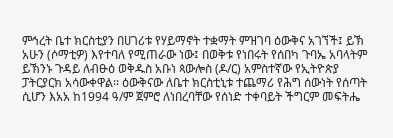ምኅረት ቤተ ክርስቲያን በሀገሪቱ የሃይማኖት ተቋማት ምዝገባ ዕውቅና አገኘች፤ ይኽ አሁን (ሶማቲዎ) እየተባለ የሚጠራው ነው፤ በወቅቱ የነበሩት የሰበካ ጉባኤ አባላትም ይኽንኑ ጉዳይ ለብፁዕ ወቅዱስ አቡነ ጳውሎስ (ዶ/ር) አምስተኛው የኢትዮጵያ ፓትርያርክ አሳውቀዋል፡፡ ዕውቅናው ለቤተ ክርስቲኒቱ ተጨማሪ የሕግ ሰውነት የሰጣት ሲሆን እአአ ከ1994 ዓ/ም ጀምሮ ለነበረባቸው የሰነድ ተቀባይት ችግርም መፍትሔ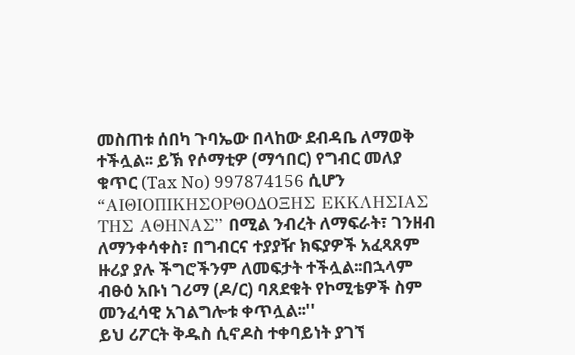መስጠቱ ሰበካ ጉባኤው በላከው ደብዳቤ ለማወቅ ተችሏል፡፡ ይኽ የሶማቲዎ (ማኅበር) የግብር መለያ ቁጥር (Tax No) 997874156 ሲሆን “AΙΘΙΟΠΙΚΗΣΟΡΘΟΔΟΞΗΣ ΕΚΚΛΗΣΙΑΣ ΤΗΣ ΑΘΗΝΑΣ” በሚል ንብረት ለማፍራት፣ ገንዘብ
ለማንቀሳቀስ፣ በግብርና ተያያዥ ክፍያዎች አፈጻጸም ዙሪያ ያሉ ችግሮችንም ለመፍታት ተችሏል፡፡በኋላም ብፁዕ አቡነ ገሪማ (ዶ/ር) ባጸደቁት የኮሚቴዎች ስም መንፈሳዊ አገልግሎቱ ቀጥሏል፡፡''
ይህ ሪፖርት ቅዱስ ሲኖዶስ ተቀባይነት ያገኘ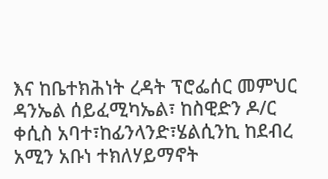እና ከቤተክሕነት ረዳት ፕሮፌሰር መምህር ዳንኤል ሰይፈሚካኤል፣ ከስዊድን ዶ/ር ቀሲስ አባተ፣ከፊንላንድ፣ሄልሲንኪ ከደብረ አሚን አቡነ ተክለሃይማኖት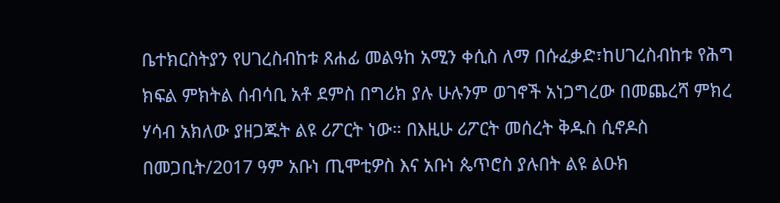ቤተክርስትያን የሀገረስብከቱ ጸሐፊ መልዓከ አሚን ቀሲስ ለማ በሱፈቃድ፣ከሀገረስብከቱ የሕግ ክፍል ምክትል ሰብሳቢ አቶ ደምስ በግሪክ ያሉ ሁሉንም ወገኖች አነጋግረው በመጨረሻ ምክረ ሃሳብ አክለው ያዘጋጁት ልዩ ሪፖርት ነው። በእዚሁ ሪፖርት መሰረት ቅዱስ ሲኖዶስ በመጋቢት/2017 ዓም አቡነ ጢሞቲዎስ እና አቡነ ጴጥሮስ ያሉበት ልዩ ልዑክ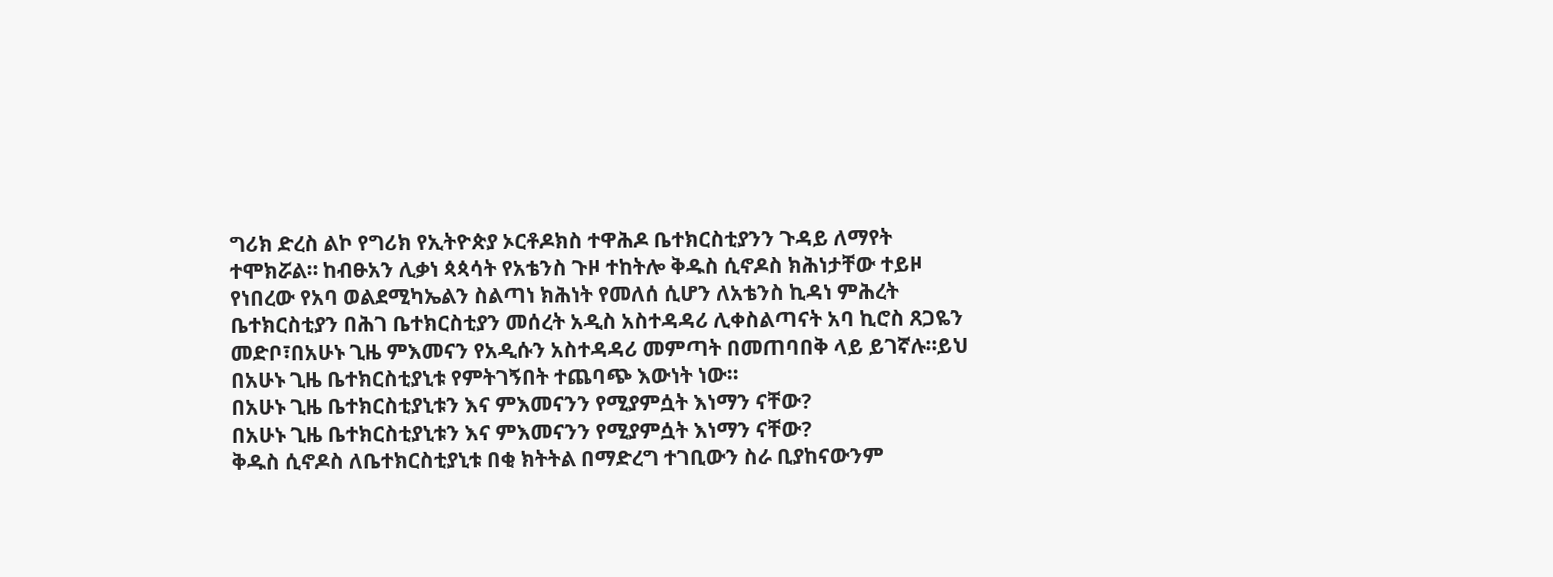ግሪክ ድረስ ልኮ የግሪክ የኢትዮጵያ ኦርቶዶክስ ተዋሕዶ ቤተክርስቲያንን ጉዳይ ለማየት ተሞክሯል። ከብፁአን ሊቃነ ጳጳሳት የአቴንስ ጉዞ ተከትሎ ቅዱስ ሲኖዶስ ክሕነታቸው ተይዞ የነበረው የአባ ወልደሚካኤልን ስልጣነ ክሕነት የመለሰ ሲሆን ለአቴንስ ኪዳነ ምሕረት ቤተክርስቲያን በሕገ ቤተክርስቲያን መሰረት አዲስ አስተዳዳሪ ሊቀስልጣናት አባ ኪሮስ ጸጋዬን መድቦ፣በአሁኑ ጊዜ ምእመናን የአዲሱን አስተዳዳሪ መምጣት በመጠባበቅ ላይ ይገኛሉ።ይህ በአሁኑ ጊዜ ቤተክርስቲያኒቱ የምትገኝበት ተጨባጭ እውነት ነው።
በአሁኑ ጊዜ ቤተክርስቲያኒቱን እና ምእመናንን የሚያምሷት እነማን ናቸው?
በአሁኑ ጊዜ ቤተክርስቲያኒቱን እና ምእመናንን የሚያምሷት እነማን ናቸው?
ቅዱስ ሲኖዶስ ለቤተክርስቲያኒቱ በቂ ክትትል በማድረግ ተገቢውን ስራ ቢያከናውንም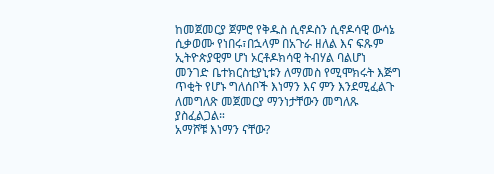ከመጀመርያ ጀምሮ የቅዱስ ሲኖዶስን ሲኖዶሳዊ ውሳኔ ሲቃወሙ የነበሩ፣በኋላም በአጉራ ዘለል እና ፍጹም ኢትዮጵያዊም ሆነ ኦርቶዶክሳዊ ትብሃል ባልሆነ መንገድ ቤተክርስቲያኒቱን ለማመስ የሚሞክሩት እጅግ ጥቂት የሆኑ ግለሰቦች እነማን እና ምን እንደሚፈልጉ ለመግለጽ መጀመርያ ማንነታቸውን መግለጹ ያስፈልጋል።
አማሾቹ እነማን ናቸው?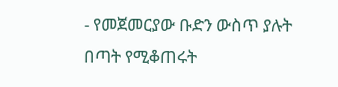- የመጀመርያው ቡድን ውስጥ ያሉት በጣት የሚቆጠሩት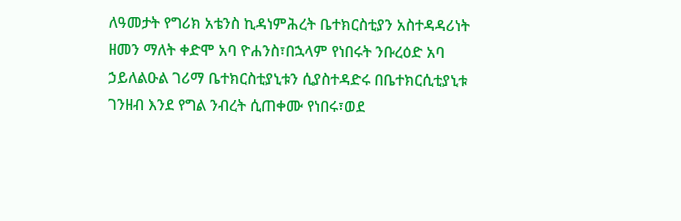ለዓመታት የግሪክ አቴንስ ኪዳነምሕረት ቤተክርስቲያን አስተዳዳሪነት ዘመን ማለት ቀድሞ አባ ዮሐንስ፣በኋላም የነበሩት ንቡረዕድ አባ ኃይለልዑል ገሪማ ቤተክርስቲያኒቱን ሲያስተዳድሩ በቤተክርሲቲያኒቱ ገንዘብ እንደ የግል ንብረት ሲጠቀሙ የነበሩ፣ወደ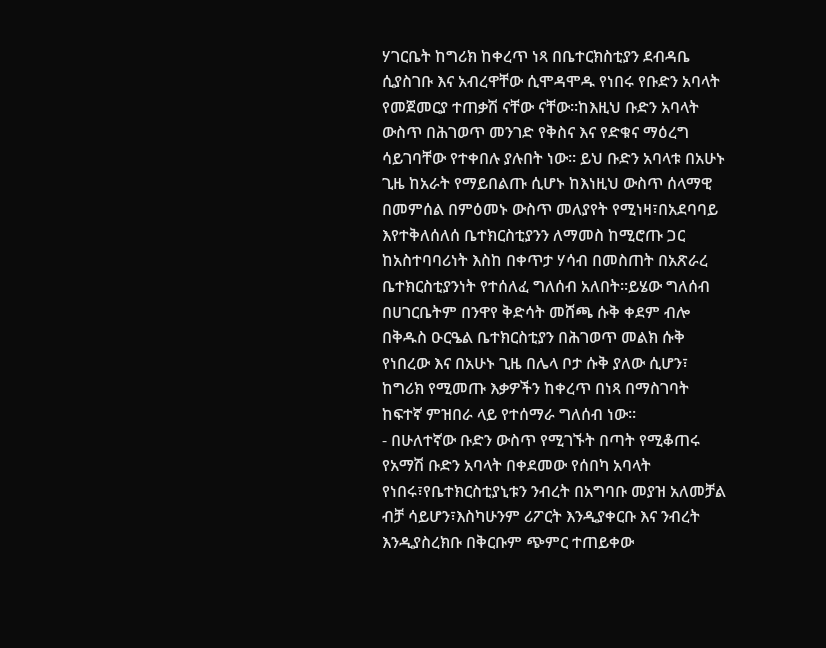ሃገርቤት ከግሪክ ከቀረጥ ነጻ በቤተርክስቲያን ደብዳቤ ሲያስገቡ እና አብረዋቸው ሲሞዳሞዱ የነበሩ የቡድን አባላት የመጀመርያ ተጠቃሽ ናቸው ናቸው።ከእዚህ ቡድን አባላት ውስጥ በሕገወጥ መንገድ የቅስና እና የድቁና ማዕረግ ሳይገባቸው የተቀበሉ ያሉበት ነው። ይህ ቡድን አባላቱ በአሁኑ ጊዜ ከአራት የማይበልጡ ሲሆኑ ከእነዚህ ውስጥ ሰላማዊ በመምሰል በምዕመኑ ውስጥ መለያየት የሚነዛ፣በአደባባይ እየተቅለሰለሰ ቤተክርስቲያንን ለማመስ ከሚሮጡ ጋር ከአስተባባሪነት እስከ በቀጥታ ሃሳብ በመስጠት በአጽራረ ቤተክርስቲያንነት የተሰለፈ ግለሰብ አለበት።ይሄው ግለሰብ በሀገርቤትም በንዋየ ቅድሳት መሸጫ ሱቅ ቀደም ብሎ በቅዱስ ዑርዔል ቤተክርስቲያን በሕገወጥ መልክ ሱቅ የነበረው እና በአሁኑ ጊዜ በሌላ ቦታ ሱቅ ያለው ሲሆን፣ ከግሪክ የሚመጡ እቃዎችን ከቀረጥ በነጻ በማስገባት ከፍተኛ ምዝበራ ላይ የተሰማራ ግለሰብ ነው።
- በሁለተኛው ቡድን ውስጥ የሚገኙት በጣት የሚቆጠሩ የአማሽ ቡድን አባላት በቀደመው የሰበካ አባላት የነበሩ፣የቤተክርስቲያኒቱን ንብረት በአግባቡ መያዝ አለመቻል ብቻ ሳይሆን፣እስካሁንም ሪፖርት እንዲያቀርቡ እና ንብረት እንዲያስረክቡ በቅርቡም ጭምር ተጠይቀው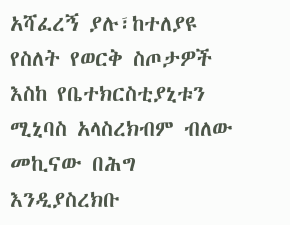አሻፈረኝ ያሉ፣ከተለያዩ የስለት የወርቅ ስጦታዎች እስከ የቤተክርስቲያኒቱን ሚኒባስ አላስረክብም ብለው መኪናው በሕግ እንዲያስረክቡ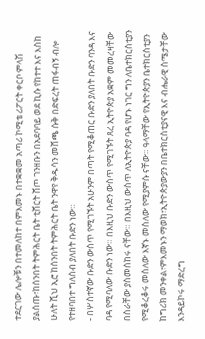ተደርገው ሌሎቹን በተመለከተ በምእመኑ በተቋቋመ አጣሪ ኮሚቴ ሪፖርት ቀርቦ ምላሽ ያልሰጡ፣ከሰንበት ትምሕርት ቤት ቲሸርት ሸጦ ገንዘቡን በአደባባይ ወደ ኪሱ የከተተ እና እስከ ሁለት ሺህ ኢሮ ከሰንበት ትምሕርት ቤት ንዋየ ቅዱሳን መሸጫ ሱቅ በድፍረት ጠፋብኝ ብሎ የተዘባበተ ግለሰብ ያለበት ቡድን ነው።
- በሦስተኛው ቡድን ውስጥ የሚገኙት አሁንም በጣት የሚቆጠር ቡድን ያለበት ቡድን ባንዳ እና ባዳ የሚባለው ቡድን ነው። በእዚህ ቡድን ውስጥ የሚገኙት ጸረ ኢትዮጵያ አቋም መመረዛቸው በስራቸው ያስመሰከሩ ናቸው። በእዚህ ውስጥ ለኢትዮጵያ ባዳ የሆኑ ነገር ግን ለቤተክርስቲያን የሚቆረቆሩ መስለው እኛኑ መስለው የሚያምሱ ናቸው። ዓላማቸው የኢትዮጵያን ቤተክርስቲያን ከግሪክ መንቀል፣ምእመኑን ማወክ፣ኢትዮጵያውያን በቤተክርስቲያናዊ እና ብሔራዊ ስሜታቸው እንዳይኮሩ ማድረግ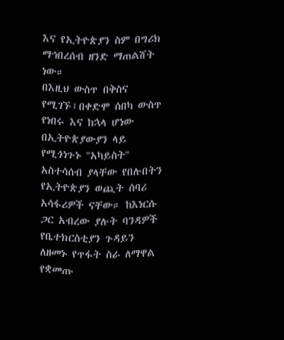እና የኢትዮጵያን ስም በግሪክ ማኅበረሰብ ዘንድ ማጠልሸት ነው።
በእዚህ ውስጥ በቅስና የሚገኙ፣በቀድሞ ሰበካ ውስጥ የነበሩ እና ከኋላ ሆነው በኢትዮጵያውያን ላይ የሚጎነጉኑ ''አካይስት'' አስተሳሰብ ያላቸው የበሉበትን የኢትዮጵያን ወጪት ሰባሪ አሳፋሪዎች ናቸው። ከእነርሱ ጋር አብረው ያሉት ባንዳዎች የቤተክርስቲያን ጉዳይን ለዘመኑ የጥፋት ስራ ለማዋል የቋመጡ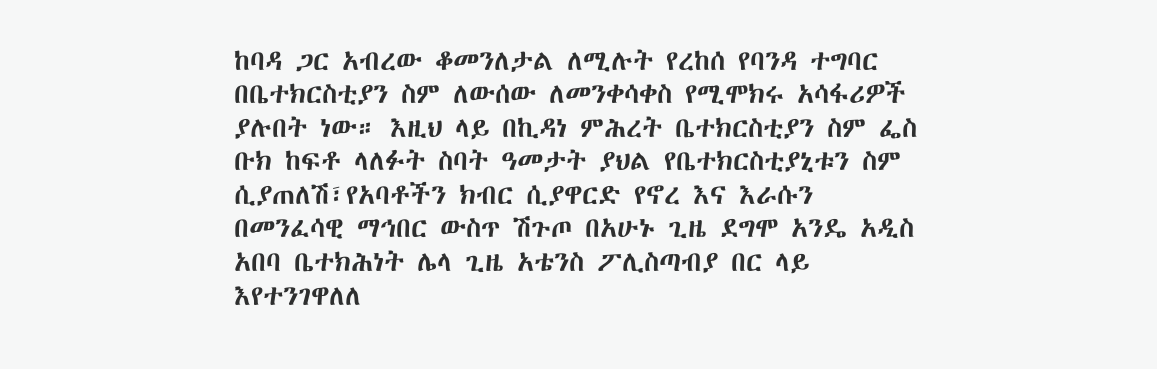ከባዳ ጋር አብረው ቆመንለታል ለሚሉት የረከሰ የባንዳ ተግባር በቤተክርስቲያን ስም ለውሰው ለመንቀሳቀስ የሚሞክሩ አሳፋሪዎች ያሉበት ነው። እዚህ ላይ በኪዳነ ምሕረት ቤተክርስቲያን ስም ፌስ ቡክ ከፍቶ ላለፉት ስባት ዓመታት ያህል የቤተክርስቲያኒቱን ስም ሲያጠለሽ፣የአባቶችን ክብር ሲያዋርድ የኖረ እና እራሱን በመንፈሳዊ ማኅበር ውስጥ ሽጉጦ በአሁኑ ጊዜ ደግሞ አንዴ አዲስ አበባ ቤተክሕነት ሌላ ጊዜ አቴንስ ፖሊስጣብያ በር ላይ እየተንገዋለለ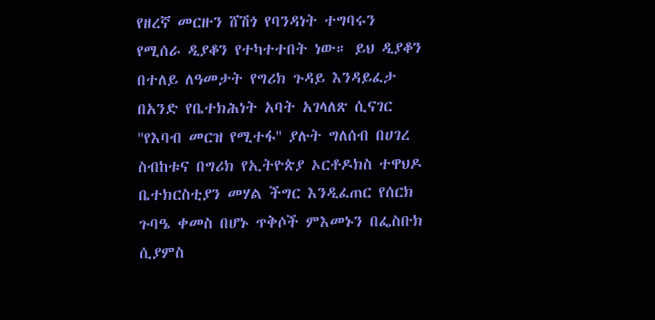የዘረኛ መርዙን ሸሽጎ የባንዳነት ተግባሩን የሚሰራ ዲያቆን የተካተተበት ነው። ይህ ዲያቆን በተለይ ለዓመታት የግሪክ ጉዳይ እንዳይፈታ በአንድ የቤተክሕነት አባት አገላለጽ ሲናገር ''የእባብ መርዝ የሚተፋ'' ያሉት ግለሰብ በሀገረ ስብከቱና በግሪክ የኢትዮጵያ ኦርቶዶክስ ተዋህዶ ቤተክርስቲያን መሃል ችግር እንዲፈጠር የሰርክ ጉባዔ ቀመስ በሆኑ ጥቅሶች ምእመኑን በፌስቡክ ሲያምስ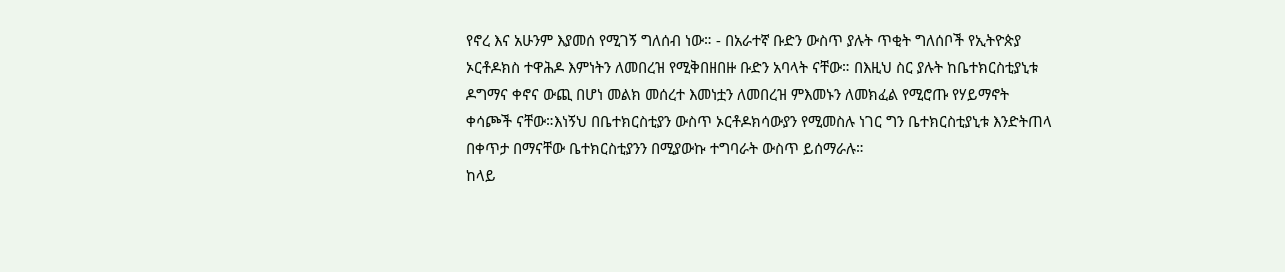የኖረ እና አሁንም እያመሰ የሚገኝ ግለሰብ ነው። - በአራተኛ ቡድን ውስጥ ያሉት ጥቂት ግለሰቦች የኢትዮጵያ ኦርቶዶክስ ተዋሕዶ እምነትን ለመበረዝ የሚቅበዘበዙ ቡድን አባላት ናቸው። በእዚህ ስር ያሉት ከቤተክርስቲያኒቱ ዶግማና ቀኖና ውጪ በሆነ መልክ መሰረተ እመነቷን ለመበረዝ ምእመኑን ለመክፈል የሚሮጡ የሃይማኖት ቀሳጮች ናቸው።እነኝህ በቤተክርስቲያን ውስጥ ኦርቶዶክሳውያን የሚመስሉ ነገር ግን ቤተክርስቲያኒቱ እንድትጠላ በቀጥታ በማናቸው ቤተክርስቲያንን በሚያውኩ ተግባራት ውስጥ ይሰማራሉ።
ከላይ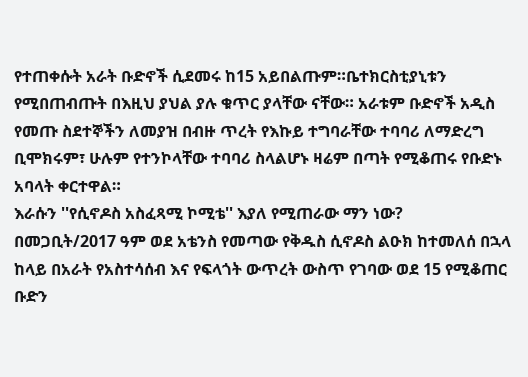የተጠቀሱት አራት ቡድኖች ሲደመሩ ከ15 አይበልጡም።ቤተክርስቲያኒቱን የሚበጠብጡት በእዚህ ያህል ያሉ ቁጥር ያላቸው ናቸው። አራቱም ቡድኖች አዲስ የመጡ ስደተኞችን ለመያዝ በብዙ ጥረት የእኩይ ተግባራቸው ተባባሪ ለማድረግ ቢሞክሩም፣ ሁሉም የተንኮላቸው ተባባሪ ስላልሆኑ ዛሬም በጣት የሚቆጠሩ የቡድኑ አባላት ቀርተዋል።
እራሱን ''የሲኖዶስ አስፈጻሚ ኮሚቴ'' እያለ የሚጠራው ማን ነው?
በመጋቢት/2017 ዓም ወደ አቴንስ የመጣው የቅዱስ ሲኖዶስ ልዑክ ከተመለሰ በኋላ ከላይ በአራት የአስተሳሰብ እና የፍላጎት ውጥረት ውስጥ የገባው ወደ 15 የሚቆጠር ቡድን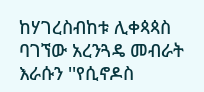ከሃገረስብከቱ ሊቀጳጳስ ባገኘው አረንጓዴ መብራት እራሱን ''የሲኖዶስ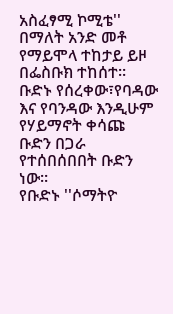አስፈፃሚ ኮሚቴ'' በማለት አንድ መቶ የማይሞላ ተከታይ ይዞ በፌስቡክ ተከሰተ። ቡድኑ የሰረቀው፣የባዳው እና የባንዳው እንዲሁም የሃይማኖት ቀሳጩ ቡድን በጋራ የተሰበሰበበት ቡድን ነው።
የቡድኑ ''ሶማትዮ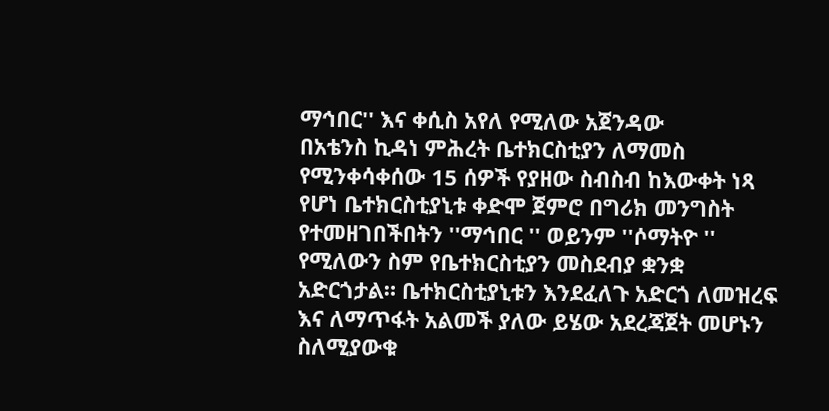ማኅበር'' እና ቀሲስ አየለ የሚለው አጀንዳው
በአቴንስ ኪዳነ ምሕረት ቤተክርስቲያን ለማመስ የሚንቀሳቀሰው 15 ሰዎች የያዘው ስብስብ ከእውቀት ነጻ የሆነ ቤተክርስቲያኒቱ ቀድሞ ጀምሮ በግሪክ መንግስት የተመዘገበችበትን ''ማኅበር '' ወይንም ''ሶማትዮ '' የሚለውን ስም የቤተክርስቲያን መስደብያ ቋንቋ አድርጎታል። ቤተክርስቲያኒቱን እንደፈለጉ አድርጎ ለመዝረፍ እና ለማጥፋት አልመች ያለው ይሄው አደረጃጀት መሆኑን ስለሚያውቁ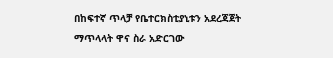በከፍተኛ ጥላቻ የቤተርክስቲያኒቱን አደረጃጀት ማጥላላት ዋና ስራ አድርገው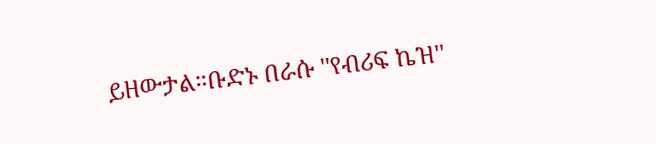ይዘውታል።ቡድኑ በራሱ ''የብሪፍ ኬዝ''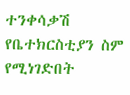ተንቀሳቃሽ የቤተክርስቲያን ስም የሚነገድበት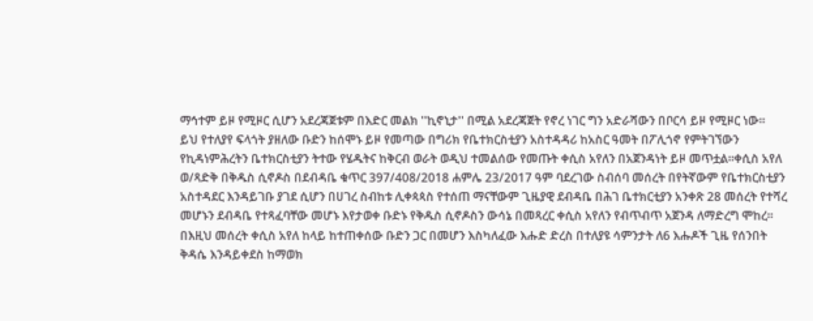ማኅተም ይዞ የሚዞር ሲሆን አደረጃጀቱም በእድር መልክ ''ኪኖኒታ'' በሚል አደረጃጀት የኖረ ነገር ግን አድራሻውን በቦርሳ ይዞ የሚዞር ነው።
ይህ የተለያየ ፍላጎት ያዘለው ቡድን ከሰሞኑ ይዞ የመጣው በግሪክ የቤተክርስቲያን አስተዳዳሪ ከአስር ዓመት በፖሊጎኖ የምትገኘውን የኪዳነምሕረትን ቤተክርስቲያን ትተው የሄዱትና ከቅርብ ወራት ወዲህ ተመልሰው የመጡት ቀሲስ አየለን በአጀንዳነት ይዞ መጥቷል።ቀሲስ አየለ ወ/ጻድቅ በቅዱስ ሲኖዶስ በደብዳቤ ቁጥር 397/408/2018 ሐምሌ 23/2017 ዓም ባደረገው ስብሰባ መሰረት በየትኛውም የቤተክርስቲያን አስተዳደር እንዳይገቡ ያገደ ሲሆን በሀገረ ስብከቱ ሊቀጳጳስ የተሰጠ ማናቸውም ጊዜያዊ ደብዳቤ በሕገ ቤተክርቲያን አንቀጽ 28 መሰረት የተሻረ መሆኑን ደብዳቤ የተጻፈባቸው መሆኑ እየታወቀ ቡድኑ የቅዱስ ሲኖዶስን ውሳኔ በመጻረር ቀሲስ አየለን የብጥብጥ አጀንዳ ለማድረግ ሞከረ።
በእዚህ መሰረት ቀሲስ አየለ ከላይ ከተጠቀሰው ቡድን ጋር በመሆን እስካለፈው እሑድ ድረስ በተለያዩ ሳምንታት ለ6 እሑዶች ጊዜ የሰንበት ቅዳሴ እንዳይቀደስ ከማወክ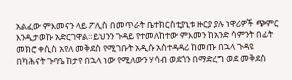አልፈው ምእመናን ላይ ፖሊስ በመጥራት ቤተክርስቲያኒቱ ዙርያ ያሉ ነዋሪዎች ጭምር እንዲታወኩ አድርገዋል።ይህንን ጉዳይ የተመለከተው ምእመን ከአንድ ሳምንት በፊት መክሮ ቀሲስ አየለ መቅደስ የሚገቡት አዲሱ አስተዳዳሪ ከመጡ በኋላ ጉዳዩ በካሕናት ጉባዔ ከታየ በኋላ ነው የሚለውን ሃሳብ ወደጎን በማድረግ ወደ መቅደስ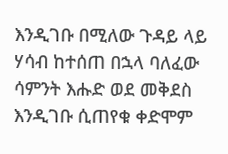እንዲገቡ በሚለው ጉዳይ ላይ ሃሳብ ከተሰጠ በኋላ ባለፈው ሳምንት እሑድ ወደ መቅደስ እንዲገቡ ሲጠየቁ ቀድሞም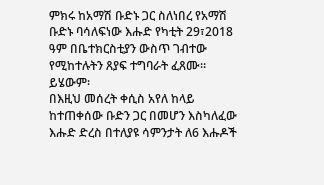ምክሩ ከአማሽ ቡድኑ ጋር ስለነበረ የአማሽ ቡድኑ ባሳለፍነው እሑድ የካቲት 29፣2018 ዓም በቤተክርስቲያን ውስጥ ገብተው የሚከተሉትን ጸያፍ ተግባራት ፈጸሙ። ይሄውም፡
በእዚህ መሰረት ቀሲስ አየለ ከላይ ከተጠቀሰው ቡድን ጋር በመሆን እስካለፈው እሑድ ድረስ በተለያዩ ሳምንታት ለ6 እሑዶች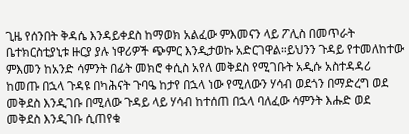ጊዜ የሰንበት ቅዳሴ እንዳይቀደስ ከማወክ አልፈው ምእመናን ላይ ፖሊስ በመጥራት ቤተክርስቲያኒቱ ዙርያ ያሉ ነዋሪዎች ጭምር እንዲታወኩ አድርገዋል።ይህንን ጉዳይ የተመለከተው ምእመን ከአንድ ሳምንት በፊት መክሮ ቀሲስ አየለ መቅደስ የሚገቡት አዲሱ አስተዳዳሪ ከመጡ በኋላ ጉዳዩ በካሕናት ጉባዔ ከታየ በኋላ ነው የሚለውን ሃሳብ ወደጎን በማድረግ ወደ መቅደስ እንዲገቡ በሚለው ጉዳይ ላይ ሃሳብ ከተሰጠ በኋላ ባለፈው ሳምንት እሑድ ወደ መቅደስ እንዲገቡ ሲጠየቁ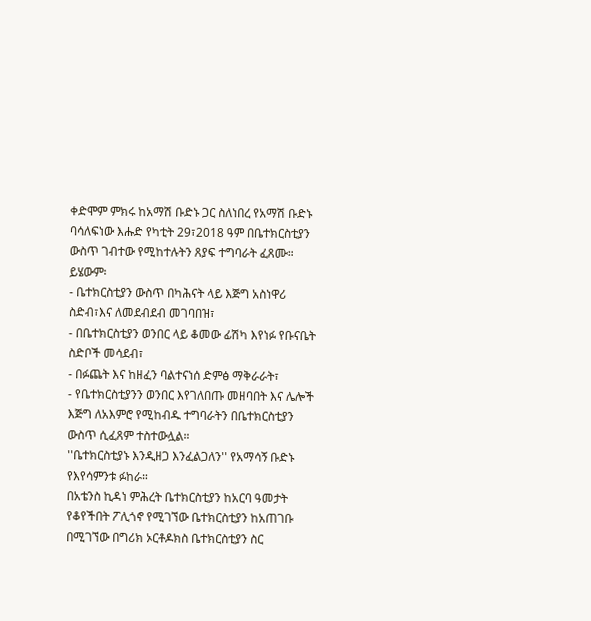ቀድሞም ምክሩ ከአማሽ ቡድኑ ጋር ስለነበረ የአማሽ ቡድኑ ባሳለፍነው እሑድ የካቲት 29፣2018 ዓም በቤተክርስቲያን ውስጥ ገብተው የሚከተሉትን ጸያፍ ተግባራት ፈጸሙ። ይሄውም፡
- ቤተክርስቲያን ውስጥ በካሕናት ላይ እጅግ አስነዋሪ ስድብ፣እና ለመደብደብ መገባበዝ፣
- በቤተክርስቲያን ወንበር ላይ ቆመው ፊሽካ እየነፉ የቡናቤት ስድቦች መሳደብ፣
- በፉጨት እና ከዘፈን ባልተናነሰ ድምፅ ማቅራራት፣
- የቤተክርስቲያንን ወንበር እየገለበጡ መዘባበት እና ሌሎች እጅግ ለአእምሮ የሚከብዱ ተግባራትን በቤተክርስቲያን ውስጥ ሲፈጸም ተስተውሏል።
''ቤተክርስቲያኑ እንዲዘጋ እንፈልጋለን'' የአማሳኝ ቡድኑ የእየሳምንቱ ፉከራ።
በአቴንስ ኪዳነ ምሕረት ቤተክርስቲያን ከአርባ ዓመታት የቆየችበት ፖሊጎኖ የሚገኘው ቤተክርስቲያን ከአጠገቡ በሚገኘው በግሪክ ኦርቶዶክስ ቤተክርስቲያን ስር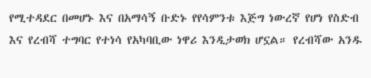የሚተዳደር በመሆኑ እና በአማሳኝ ቡድኑ የየሳምንቱ እጅግ ነውረኛ የሆነ የስድብ እና የረብሻ ተግባር የተነሳ የአካባቢው ነዋሪ እንዲታወክ ሆኗል። የረብሻው አንዱ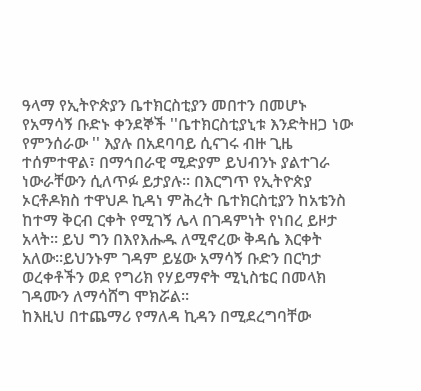ዓላማ የኢትዮጵያን ቤተክርስቲያን መበተን በመሆኑ የአማሳኝ ቡድኑ ቀንደኞች ''ቤተክርስቲያኒቱ እንድትዘጋ ነው የምንሰራው '' እያሉ በአደባባይ ሲናገሩ ብዙ ጊዜ ተሰምተዋል፣ በማኅበራዊ ሚድያም ይህብንኑ ያልተገራ ነውራቸውን ሲለጥፉ ይታያሉ። በእርግጥ የኢትዮጵያ ኦርቶዶክስ ተዋህዶ ኪዳነ ምሕረት ቤተክርስቲያን ከአቴንስ ከተማ ቅርብ ርቀት የሚገኝ ሌላ በገዳምነት የነበረ ይዞታ አላት። ይህ ግን በእየእሑዱ ለሚኖረው ቅዳሴ እርቀት አለው።ይህንኑም ገዳም ይሄው አማሳኝ ቡድን በርካታ ወረቀቶችን ወደ የግሪክ የሃይማኖት ሚኒስቴር በመላክ ገዳሙን ለማሳሸግ ሞክሯል።
ከእዚህ በተጨማሪ የማለዳ ኪዳን በሚደረግባቸው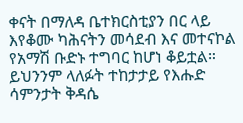ቀናት በማለዳ ቤተክርስቲያን በር ላይ እየቆሙ ካሕናትን መሳደብ እና መተናኮል የአማሽ ቡድኑ ተግባር ከሆነ ቆይቷል። ይህንንም ላለፉት ተከታታይ የእሑድ ሳምንታት ቅዳሴ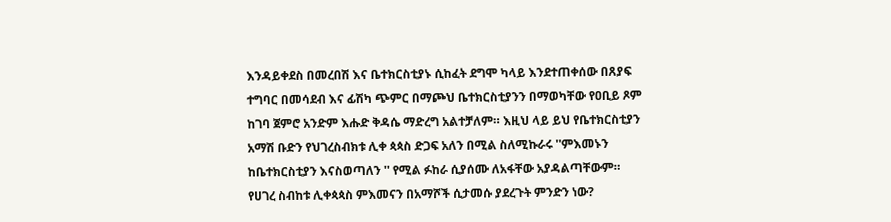እንዳይቀደስ በመረበሽ እና ቤተክርስቲያኑ ሲከፈት ደግሞ ካላይ እንደተጠቀሰው በጸያፍ ተግባር በመሳደብ እና ፊሽካ ጭምር በማጮህ ቤተክርስቲያንን በማወካቸው የዐቢይ ጾም ከገባ ጀምሮ አንድም እሑድ ቅዳሴ ማድረግ አልተቻለም። እዚህ ላይ ይህ የቤተክርስቲያን አማሽ ቡድን የህገረስብክቱ ሊቀ ጳጳስ ድጋፍ አለን በሚል ስለሚኩራሩ ''ምእመኑን ከቤተክርስቲያን እናስወጣለን '' የሚል ፉከራ ሲያሰሙ ለአፋቸው አያዳልጣቸውም።
የሀገረ ስብከቱ ሊቀጳጳስ ምእመናን በአማሾች ሲታመሱ ያደረጉት ምንድን ነው?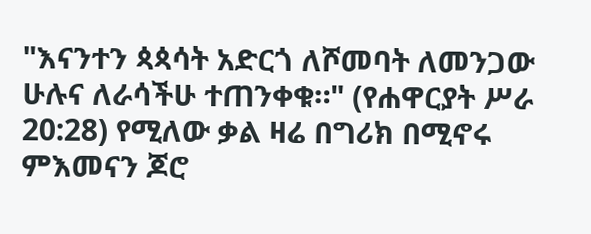"እናንተን ጳጳሳት አድርጎ ለሾመባት ለመንጋው ሁሉና ለራሳችሁ ተጠንቀቁ።" (የሐዋርያት ሥራ 20:28) የሚለው ቃል ዛሬ በግሪክ በሚኖሩ ምእመናን ጆሮ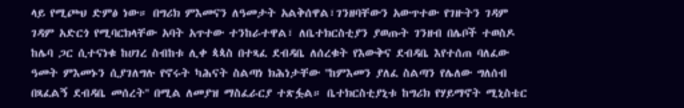ላይ የሚጮህ ድምፅ ነው። በግሪክ ምእመናን ለዓመታት አልቅሰዋል፣ገንዘባቸውን አውጥተው የገዙትን ገዳም ገዳም አድርጎ የሚባርክላቸው አባት አጥተው ተንከራተዋል፣ ለቤተክርስቲያን ያወጡት ገንዘብ በሌቦች ተወስዶ ከሌባ ጋር ሲተናነቁ ከሀገረ ስብከቱ ሊቀ ጳጳስ በተጻፈ ደብዳቤ ለሰረቁት የእውቅና ደብዳቤ እየተሰጠ ባለፈው ዓመት ምእመኑን ሲያገለግሉ የኖሩት ካሕናት ስልጣነ ክሕነታቸው ''ከምእመን ያለፈ ስልጣን የሌለው ግለሰብ በጻፈልኝ ደብዳቤ መሰረት'' በሚል ለመያዝ ማስፈራርያ ተጽፏል። ቤተክርስቲያኒቱ ከግሪክ የሃይማኖት ሚኒስቴር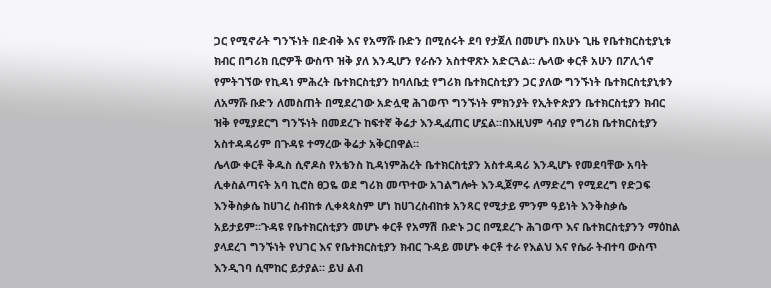ጋር የሚኖራት ግንኙነት በድብቅ እና የአማሹ ቡድን በሚሰሩት ደባ የታጀለ በመሆኑ በአሁኑ ጊዜ የቤተክርስቲያኒቱ ክብር በግሪክ ቢሮዎች ውስጥ ዝቅ ያለ እንዲሆን የራሱን አስተዋጽኦ አድርጓል። ሌላው ቀርቶ አሁን በፖሊጎኖ የምትገኘው የኪዳነ ምሕረት ቤተክርስቲያን ከባለቤቷ የግሪክ ቤተክርስቲያን ጋር ያለው ግንኙነት ቤተክርስቲያኒቱን ለአማሹ ቡድን ለመስጠት በሚደረገው አድሏዊ ሕገወጥ ግንኙነት ምክንያት የኢትዮጵያን ቤተክርስቲያን ክብር ዝቅ የሚያደርግ ግንኙነት በመደረጉ ከፍተኛ ቅሬታ እንዲፈጠር ሆኗል።በእዚህም ሳብያ የግሪክ ቤተክርስቲያን አስተዳዳሪም በጉዳዩ ተማረው ቅሬታ አቅርበዋል።
ሌላው ቀርቶ ቅዱስ ሲኖዶስ የአቴንስ ኪዳነምሕረት ቤተክርስቲያን አስተዳዳሪ እንዲሆኑ የመደባቸው አባት ሊቀስልጣናት አባ ኪሮስ ፀጋዬ ወደ ግሪክ መጥተው አገልግሎት እንዲጀምሩ ለማድረግ የሚደረግ የድጋፍ እንቅስቃሴ ከሀገረ ስብከቱ ሊቀጳጳስም ሆነ ከሀገረስብከቱ አንጻር የሚታይ ምንም ዓይነት እንቅስቃሴ አይታይም።ጉዳዩ የቤተክርስቲያን መሆኑ ቀርቶ የአማሽ ቡድኑ ጋር በሚደረጉ ሕገወጥ እና ቤተክርስቲያንን ማዕከል ያላደረገ ግንኙነት የህገር እና የቤተክርስቲያን ክብር ጉዳይ መሆኑ ቀርቶ ተራ የእልህ እና የሴራ ትብተባ ውስጥ እንዲገባ ሲሞከር ይታያል። ይህ ልብ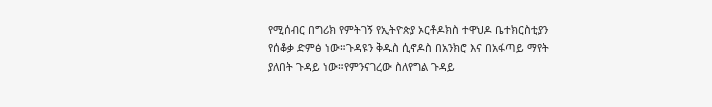የሚሰብር በግሪክ የምትገኝ የኢትዮጵያ ኦርቶዶክስ ተዋህዶ ቤተክርስቲያን የሰቆቃ ድምፅ ነው።ጉዳዩን ቅዱስ ሲኖዶስ በአንክሮ እና በአፋጣይ ማየት ያለበት ጉዳይ ነው።የምንናገረው ስለየግል ጉዳይ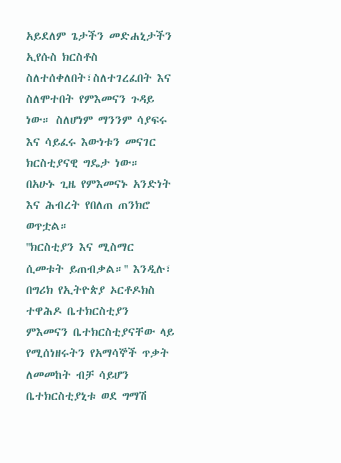አይደለም ጌታችን መድሐኒታችን ኢየሱስ ክርስቶስ ስለተሰቀለበት፣ስለተገረፈበት እና ስለሞተበት የምእመናን ጉዳይ ነው። ስለሆነም ማንንም ሳያፍሩ እና ሳይፈሩ እውነቱን መናገር ክርስቲያናዊ ግዴታ ነው።
በአሁኑ ጊዜ የምእመናኑ አንድነት እና ሕብረት የበለጠ ጠንክሮ ወጥቷል።
''ክርስቲያን እና ሚስማር ሲመቱት ይጠብቃል።'' እንዲሉ፣ በግሪክ የኢትዮጵያ ኦርቶዶክስ ተዋሕዶ ቤተክርስቲያን ምእመናን ቤተክርስቲያናቸው ላይ የሚሰነዘሩትን የአማሳኞች ጥቃት ለመመከት ብቻ ሳይሆን ቤተክርስቲያኒቱ ወደ ግማሽ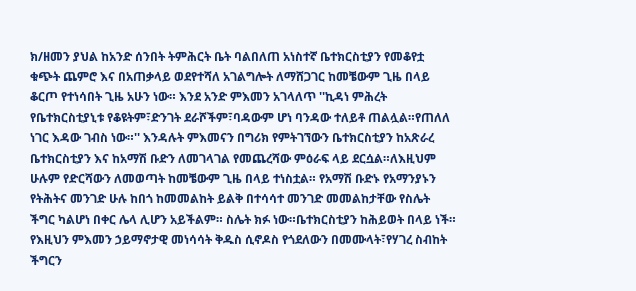ክ/ዘመን ያህል ከአንድ ሰንበት ትምሕርት ቤት ባልበለጠ አነስተኛ ቤተክርስቲያን የመቆየቷ ቁጭት ጨምሮ እና በአጠቃላይ ወደየተሻለ አገልግሎት ለማሸጋገር ከመቼውም ጊዜ በላይ ቆርጦ የተነሳበት ጊዜ አሁን ነው። እንደ አንድ ምእመን አገላለጥ ''ኪዳነ ምሕረት የቤተክርስቲያኒቱ የቆዩትም፣ድንገት ደራሾችም፣ባዳውም ሆነ ባንዳው ተለይቶ ጠልሏል።የጠለለ ነገር እዳው ገብስ ነው።'' እንዳሉት ምእመናን በግሪክ የምትገኘውን ቤተክርስቲያን ከአጽራረ ቤተክርስቲያን እና ከአማሽ ቡድን ለመገላገል የመጨረሻው ምዕራፍ ላይ ደርሷል።ለእዚህም ሁሉም የድርሻውን ለመወጣት ከመቼውም ጊዜ በላይ ተነስቷል። የአማሽ ቡድኑ የአማንያኑን የትሕትና መንገድ ሁሉ ከበጎ ከመመልከት ይልቅ በተሳሳተ መንገድ መመልከታቸው የስሌት ችግር ካልሆነ በቀር ሌላ ሊሆን አይችልም። ስሌት ክፉ ነው።ቤተክርስቲያን ከሕይወት በላይ ነች። የእዚህን ምእመን ኃይማኖታዊ መነሳሳት ቅዱስ ሲኖዶስ የጎደለውን በመሙላት፣የሃገረ ስብከት ችግርን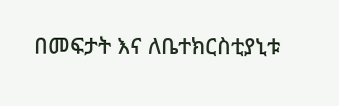በመፍታት እና ለቤተክርስቲያኒቱ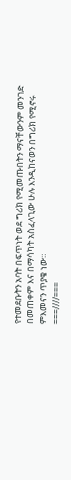የተመደቡትን አባት በፍጥነት ወደ ግሪክ የሚመጡበትን ማናቸውንም መንገድ በመጠቀም እና በማሳካት አስፈላጊው ሁሉ እንዲከናወን በግሪክ የሚኖሩ ምእመናን ጥያቄ ነው።
===////===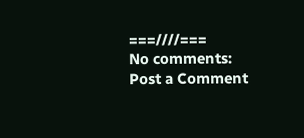===////===
No comments:
Post a Comment